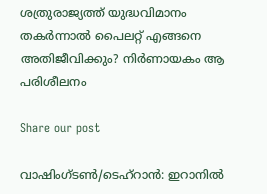ശത്രുരാജ്യത്ത് യുദ്ധവിമാനം തകർന്നാൽ പൈലറ്റ് എങ്ങനെ അതിജീവിക്കും? നിർണായകം ആ പരിശീലനം

Share our post

വാഷിംഗ്ടൺ/ടെഹ്റാൻ: ഇറാനിൽ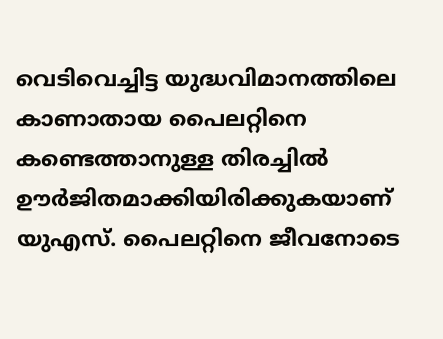വെടിവെച്ചിട്ട യുദ്ധവിമാനത്തിലെ കാണാതായ പൈലറ്റിനെ കണ്ടെത്താനുള്ള തിരച്ചിൽ ഊർജിതമാക്കിയിരിക്കുകയാണ് യുഎസ്. പൈലറ്റിനെ ജീവനോടെ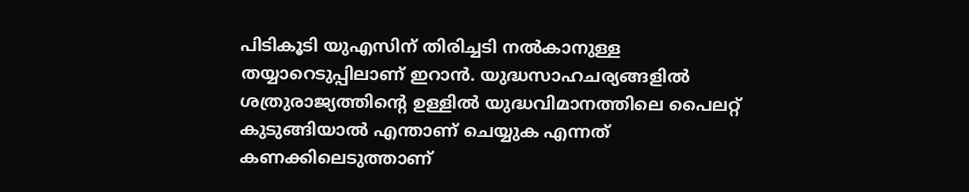പിടികൂടി യുഎസിന് തിരിച്ചടി നൽകാനുള്ള തയ്യാറെടുപ്പിലാണ് ഇറാൻ. യുദ്ധസാഹചര്യങ്ങളിൽ ശത്രുരാജ്യത്തിന്റെ ഉള്ളിൽ യുദ്ധവിമാനത്തിലെ പൈലറ്റ് കുടുങ്ങിയാൽ എന്താണ് ചെയ്യുക എന്നത് കണക്കിലെടുത്താണ്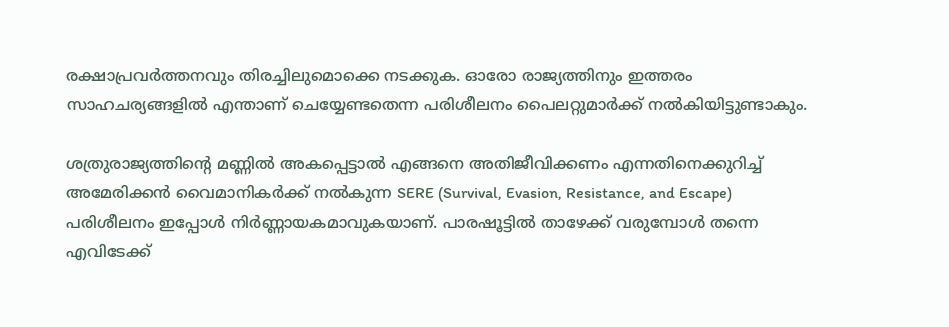രക്ഷാപ്രവർത്തനവും തിരച്ചിലുമൊക്കെ നടക്കുക. ഓരോ രാജ്യത്തിനും ഇത്തരം സാഹചര്യങ്ങളിൽ എന്താണ് ചെയ്യേണ്ടതെന്ന പരിശീലനം പൈലറ്റുമാർക്ക് നൽകിയിട്ടുണ്ടാകും.

ശത്രുരാജ്യത്തിന്റെ മണ്ണിൽ അകപ്പെട്ടാൽ എങ്ങനെ അതിജീവിക്കണം എന്നതിനെക്കുറിച്ച് അമേരിക്കൻ വൈമാനികർക്ക് നൽകുന്ന SERE (Survival, Evasion, Resistance, and Escape) പരിശീലനം ഇപ്പോൾ നിർണ്ണായകമാവുകയാണ്. പാരഷൂട്ടിൽ താഴേക്ക് വരുമ്പോൾ തന്നെ എവിടേക്ക്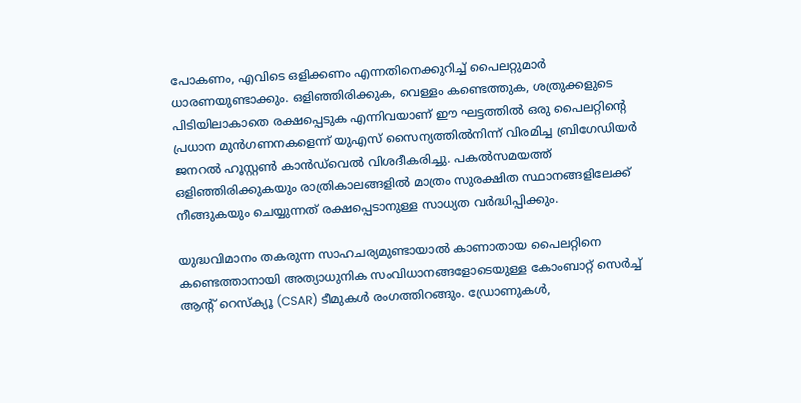പോകണം, എവിടെ ഒളിക്കണം എന്നതിനെക്കുറിച്ച് പൈലറ്റുമാർ ധാരണയുണ്ടാക്കും. ഒളിഞ്ഞിരിക്കുക, വെള്ളം കണ്ടെത്തുക, ശത്രുക്കളുടെ പിടിയിലാകാതെ രക്ഷപ്പെടുക എന്നിവയാണ് ഈ ഘട്ടത്തിൽ ഒരു പൈലറ്റിന്റെ പ്രധാന മുൻഗണനകളെന്ന് യുഎസ് സൈന്യത്തിൽനിന്ന് വിരമിച്ച ബ്രിഗേഡിയർ ജനറൽ ഹൂസ്റ്റൺ കാൻഡ്‌വെൽ വിശദീകരിച്ചു. പകൽസമയത്ത് ഒളിഞ്ഞിരിക്കുകയും രാത്രികാലങ്ങളിൽ മാത്രം സുരക്ഷിത സ്ഥാനങ്ങളിലേക്ക് നീങ്ങുകയും ചെയ്യുന്നത് രക്ഷപ്പെടാനുള്ള സാധ്യത വർദ്ധിപ്പിക്കും.

യുദ്ധവിമാനം തകരുന്ന സാഹചര്യമുണ്ടായാൽ കാണാതായ പൈലറ്റിനെ കണ്ടെത്താനായി അത്യാധുനിക സംവിധാനങ്ങളോടെയുള്ള കോംബാറ്റ് സെർച്ച് ആന്റ് റെസ്‌ക്യൂ (CSAR) ടീമുകൾ രംഗത്തിറങ്ങും. ഡ്രോണുകൾ,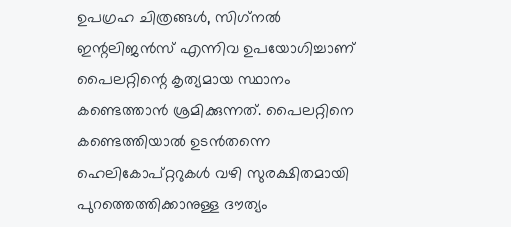ഉപഗ്രഹ ചിത്രങ്ങൾ, സിഗ്‌നൽ ഇന്റലിജൻസ് എന്നിവ ഉപയോഗിച്ചാണ് പൈലറ്റിന്റെ കൃത്യമായ സ്ഥാനം കണ്ടെത്താൻ ശ്രമിക്കുന്നത്. പൈലറ്റിനെ കണ്ടെത്തിയാൽ ഉടൻതന്നെ ഹെലികോപ്റ്ററുകൾ വഴി സുരക്ഷിതമായി പുറത്തെത്തിക്കാനുള്ള ദൗത്യം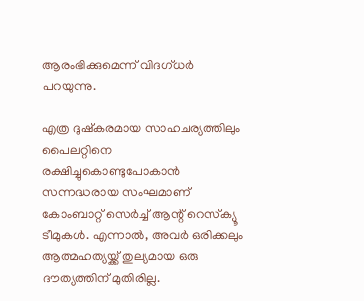ആരംഭിക്കുമെന്ന് വിദഗ്ധർ പറയുന്നു.

എത്ര ദുഷ്‌കരമായ സാഹചര്യത്തിലും പൈലറ്റിനെ രക്ഷിച്ചുകൊണ്ടുപോകാൻ സന്നദ്ധരായ സംഘമാണ് കോംബാറ്റ് സെർച്ച് ആന്റ് റെസ്‌ക്യൂ ടീമുകൾ. എന്നാൽ, അവർ ഒരിക്കലും ആത്മഹത്യയ്ക്ക് തുല്യമായ ഒരു ദൗത്യത്തിന് മുതിരില്ല.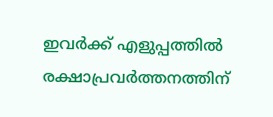ഇവർക്ക് എളുപ്പത്തിൽ രക്ഷാപ്രവർത്തനത്തിന്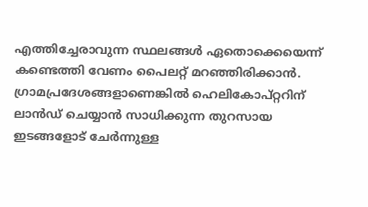എത്തിച്ചേരാവുന്ന സ്ഥലങ്ങൾ ഏതൊക്കെയെന്ന് കണ്ടെത്തി വേണം പൈലറ്റ് മറഞ്ഞിരിക്കാൻ. ഗ്രാമപ്രദേശങ്ങളാണെങ്കിൽ ഹെലികോപ്റ്ററിന് ലാൻഡ് ചെയ്യാൻ സാധിക്കുന്ന തുറസായ ഇടങ്ങളോട് ചേർന്നുള്ള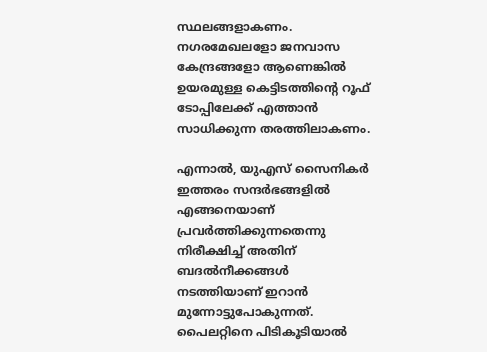സ്ഥലങ്ങളാകണം. നഗരമേഖലളോ ജനവാസ കേന്ദ്രങ്ങളോ ആണെങ്കിൽ ഉയരമുള്ള കെട്ടിടത്തിന്റെ റൂഫ് ടോപ്പിലേക്ക് എത്താൻ സാധിക്കുന്ന തരത്തിലാകണം.

എന്നാൽ, യുഎസ് സൈനികർ ഇത്തരം സന്ദർഭങ്ങളിൽ എങ്ങനെയാണ് പ്രവർത്തിക്കുന്നതെന്നു നിരീക്ഷിച്ച് അതിന് ബദൽനീക്കങ്ങൾ നടത്തിയാണ് ഇറാൻ മുന്നോട്ടുപോകുന്നത്. പൈലറ്റിനെ പിടികൂടിയാൽ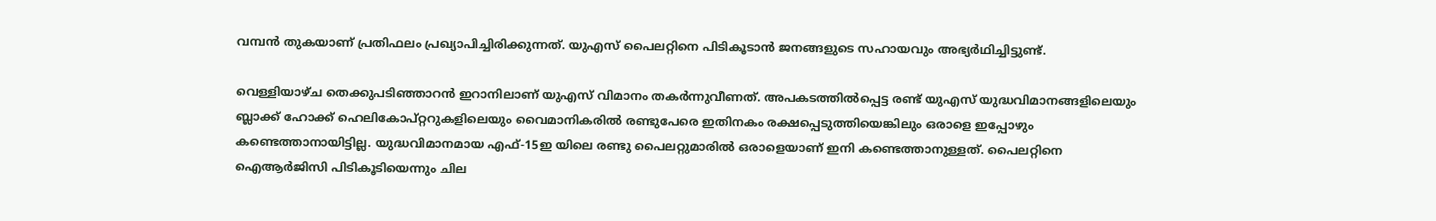വമ്പൻ തുകയാണ് പ്രതിഫലം പ്രഖ്യാപിച്ചിരിക്കുന്നത്. യുഎസ് പൈലറ്റിനെ പിടികൂടാൻ ജനങ്ങളുടെ സഹായവും അഭ്യർഥിച്ചിട്ടുണ്ട്.

വെള്ളിയാഴ്ച തെക്കുപടിഞ്ഞാറൻ ഇറാനിലാണ് യുഎസ് വിമാനം തകർന്നുവീണത്. അപകടത്തിൽപ്പെട്ട രണ്ട് യുഎസ് യുദ്ധവിമാനങ്ങളിലെയും ബ്ലാക്ക് ഹോക്ക് ഹെലികോപ്റ്ററുകളിലെയും വൈമാനികരിൽ രണ്ടുപേരെ ഇതിനകം രക്ഷപ്പെടുത്തിയെങ്കിലും ഒരാളെ ഇപ്പോഴും കണ്ടെത്താനായിട്ടില്ല. യുദ്ധവിമാനമായ എഫ്-15ഇ യിലെ രണ്ടു പൈലറ്റുമാരിൽ ഒരാളെയാണ് ഇനി കണ്ടെത്താനുള്ളത്. പൈലറ്റിനെ ഐആർജിസി പിടികൂടിയെന്നും ചില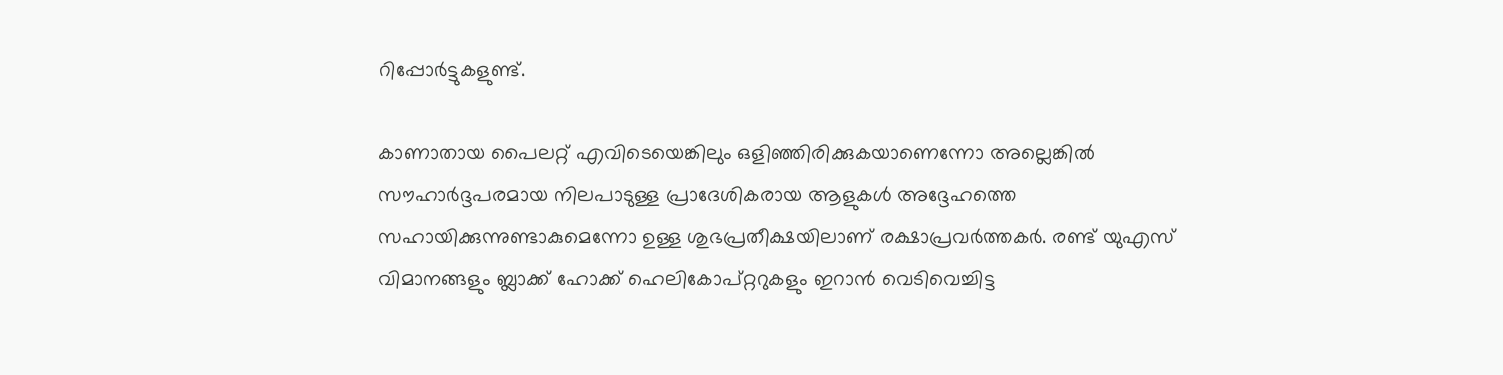റിപ്പോർട്ടുകളുണ്ട്.

കാണാതായ പൈലറ്റ് എവിടെയെങ്കിലും ഒളിഞ്ഞിരിക്കുകയാണെന്നോ അല്ലെങ്കിൽ സൗഹാർദ്ദപരമായ നിലപാടുള്ള പ്രാദേശികരായ ആളുകൾ അദ്ദേഹത്തെ സഹായിക്കുന്നുണ്ടാകുമെന്നോ ഉള്ള ശുഭപ്രതീക്ഷയിലാണ് രക്ഷാപ്രവർത്തകർ. രണ്ട് യുഎസ് വിമാനങ്ങളും ബ്ലാക്ക് ഹോക്ക് ഹെലികോപ്റ്ററുകളും ഇറാൻ വെടിവെച്ചിട്ട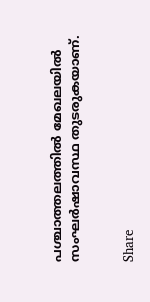പശ്ചാത്തലത്തിൽ മേഖലയിൽ സംഘർഷാവസ്ഥ തുടരുകയാണ്.


Share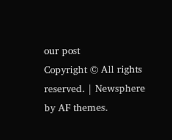our post
Copyright © All rights reserved. | Newsphere by AF themes.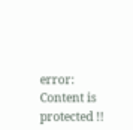error: Content is protected !!